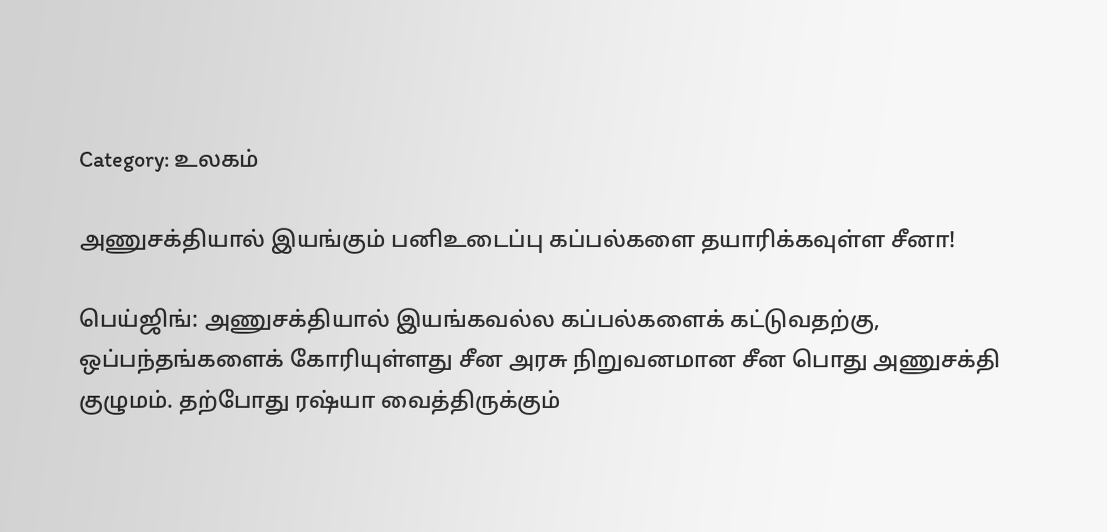Category: உலகம்

அணுசக்தியால் இயங்கும் பனிஉடைப்பு கப்பல்களை தயாரிக்கவுள்ள சீனா!

பெய்ஜிங்: அணுசக்தியால் இயங்கவல்ல கப்பல்களைக் கட்டுவதற்கு, ஒப்பந்தங்களைக் கோரியுள்ளது சீன அரசு நிறுவனமான சீன பொது அணுசக்தி குழுமம். தற்போது ரஷ்யா வைத்திருக்கும்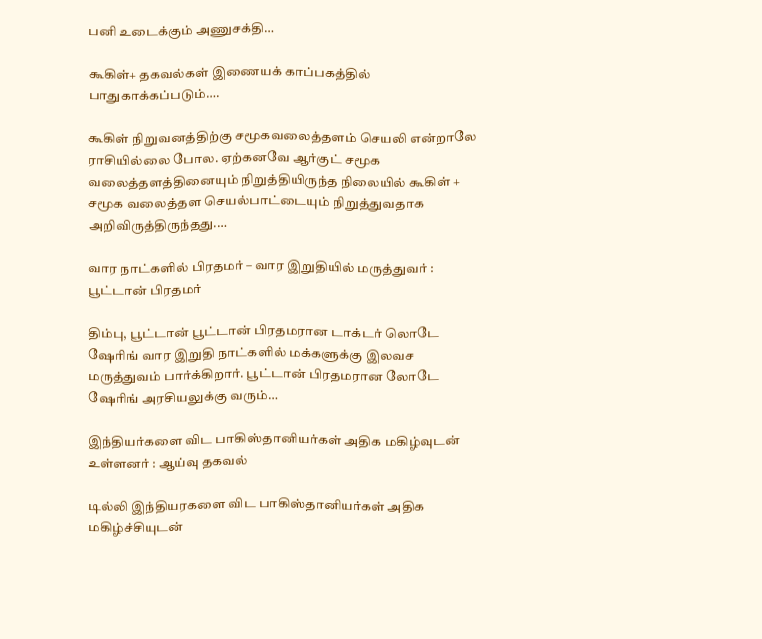பனி உடைக்கும் அணுசக்தி…

கூகிள்+ தகவல்கள் இணையக் காப்பகத்தில் பாதுகாக்கப்படும்….

கூகிள் நிறுவனத்திற்கு சமூகவலைத்தளம் செயலி என்றாலே ராசியில்லை போல. ஏற்கனவே ஆர்குட் சமூக வலைத்தளத்தினையும் நிறுத்தியிருந்த நிலையில் கூகிள் + சமூக வலைத்தள செயல்பாட்டையும் நிறுத்துவதாக அறிவிருத்திருந்தது.…

வார நாட்களில் பிரதமர் – வார இறுதியில் மருத்துவர் : பூட்டான் பிரதமர்

திம்பு, பூட்டான் பூட்டான் பிரதமரான டாக்டர் லொடே ஷேரிங் வார இறுதி நாட்களில் மக்களுக்கு இலவச மருத்துவம் பார்க்கிறார். பூட்டான் பிரதமரான லோடே ஷேரிங் அரசியலுக்கு வரும்…

இந்தியர்களை விட பாகிஸ்தானியர்கள் அதிக மகிழ்வுடன் உள்ளனர் : ஆய்வு தகவல்

டில்லி இந்தியரகளை விட பாகிஸ்தானியர்கள் அதிக மகிழ்ச்சியுடன்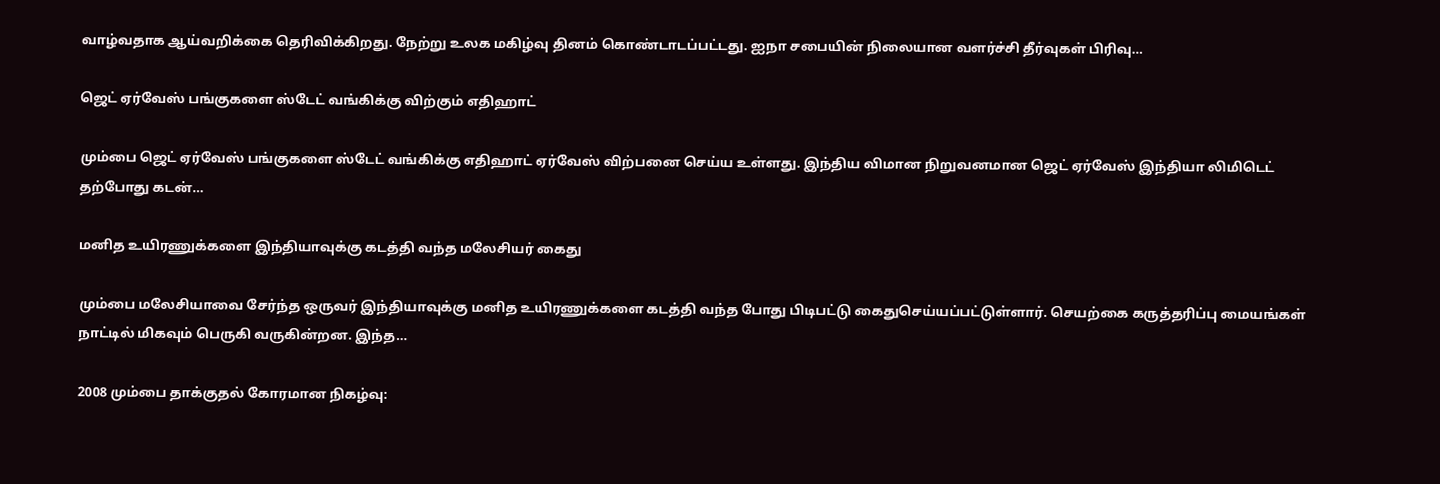வாழ்வதாக ஆய்வறிக்கை தெரிவிக்கிறது. நேற்று உலக மகிழ்வு தினம் கொண்டாடப்பட்டது. ஐநா சபையின் நிலையான வளர்ச்சி தீர்வுகள் பிரிவு…

ஜெட் ஏர்வேஸ் பங்குகளை ஸ்டேட் வங்கிக்கு விற்கும் எதிஹாட்

மும்பை ஜெட் ஏர்வேஸ் பங்குகளை ஸ்டேட் வங்கிக்கு எதிஹாட் ஏர்வேஸ் விற்பனை செய்ய உள்ளது. இந்திய விமான நிறுவனமான ஜெட் ஏர்வேஸ் இந்தியா லிமிடெட் தற்போது கடன்…

மனித உயிரணுக்களை இந்தியாவுக்கு கடத்தி வந்த மலேசியர் கைது

மும்பை மலேசியாவை சேர்ந்த ஒருவர் இந்தியாவுக்கு மனித உயிரணுக்களை கடத்தி வந்த போது பிடிபட்டு கைதுசெய்யப்பட்டுள்ளார். செயற்கை கருத்தரிப்பு மையங்கள் நாட்டில் மிகவும் பெருகி வருகின்றன. இந்த…

2008 மும்பை தாக்குதல் கோரமான நிகழ்வு: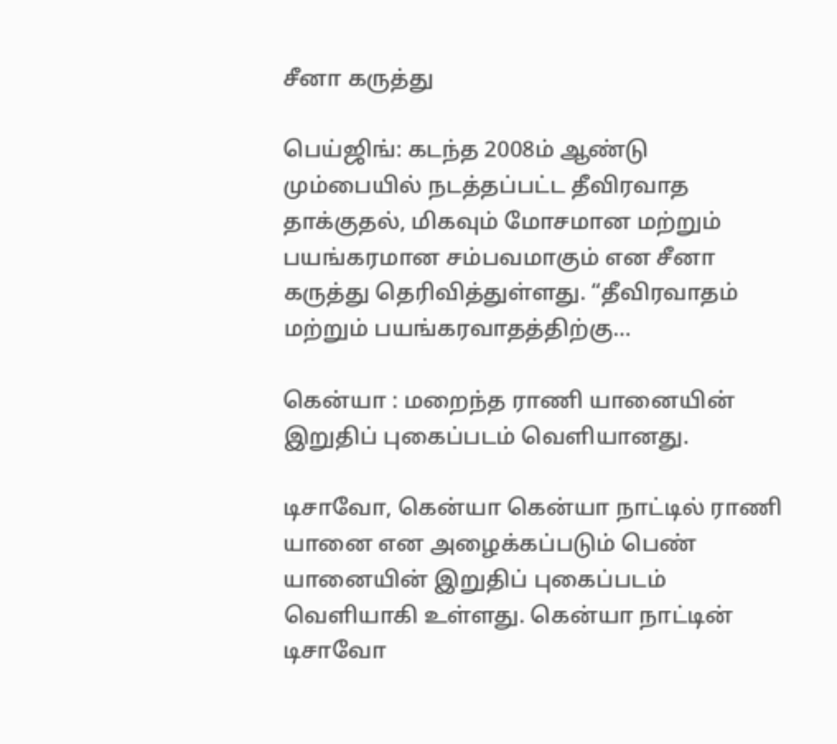சீனா கருத்து

பெய்ஜிங்: கடந்த 2008ம் ஆண்டு மும்பையில் நடத்தப்பட்ட தீவிரவாத தாக்குதல், மிகவும் மோசமான மற்றும் பயங்கரமான சம்பவமாகும் என சீனா கருத்து தெரிவித்துள்ளது. “தீவிரவாதம் மற்றும் பயங்கரவாதத்திற்கு…

கென்யா : மறைந்த ராணி யானையின்  இறுதிப் புகைப்படம் வெளியானது.

டிசாவோ, கென்யா கென்யா நாட்டில் ராணி யானை என அழைக்கப்படும் பெண் யானையின் இறுதிப் புகைப்படம் வெளியாகி உள்ளது. கென்யா நாட்டின் டிசாவோ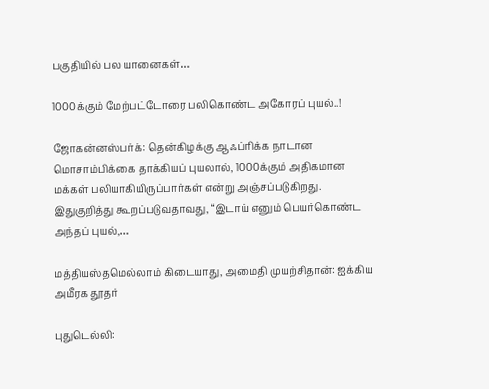பகுதியில் பல யானைகள்…

1000க்கும் மேற்பட்டோரை பலிகொண்ட அகோரப் புயல்..!

ஜோகன்னஸ்பர்க்: தென்கிழக்கு ஆஃப்ரிக்க நாடான மொசாம்பிக்கை தாக்கியப் புயலால், 1000க்கும் அதிகமான மக்கள் பலியாகியிருப்பார்கள் என்று அஞ்சப்படுகிறது. இதுகுறித்து கூறப்படுவதாவது, “இடாய் எனும் பெயர்கொண்ட அந்தப் புயல்,…

மத்தியஸ்தமெல்லாம் கிடையாது, அமைதி முயற்சிதான்: ஐக்கிய அமீரக தூதர்

புதுடெல்லி: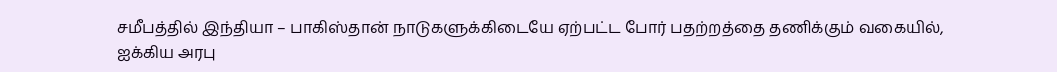சமீபத்தில் இந்தியா – பாகிஸ்தான் நாடுகளுக்கிடையே ஏற்பட்ட போர் பதற்றத்தை தணிக்கும் வகையில், ஐக்கிய அரபு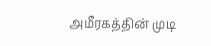அமீரகத்தின் முடி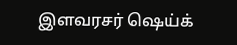இளவரசர் ஷெய்க்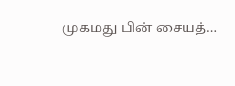முகமது பின் சையத்…